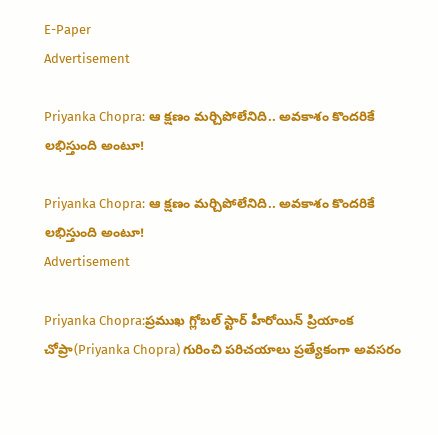E-Paper
Advertisement

Priyanka Chopra: ఆ క్షణం మర్చిపోలేనిది.. అవకాశం కొందరికే లభిస్తుంది అంటూ!

Priyanka Chopra: ఆ క్షణం మర్చిపోలేనిది.. అవకాశం కొందరికే లభిస్తుంది అంటూ!
Advertisement

Priyanka Chopra:ప్రముఖ గ్లోబల్ స్టార్ హీరోయిన్ ప్రియాంక చోప్రా(Priyanka Chopra) గురించి పరిచయాలు ప్రత్యేకంగా అవసరం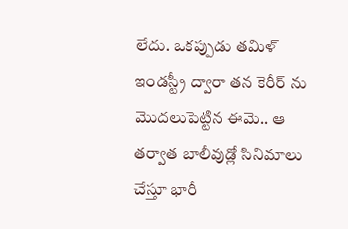లేదు. ఒకప్పుడు తమిళ్ ఇండస్ట్రీ ద్వారా తన కెరీర్ ను మొదలుపెట్టిన ఈమె.. ఆ తర్వాత బాలీవుడ్లో సినిమాలు చేస్తూ భారీ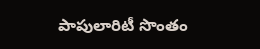పాపులారిటీ సొంతం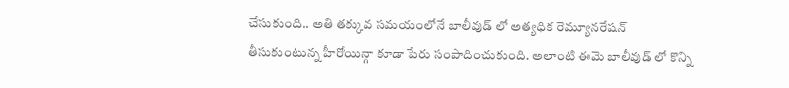చేసుకుంది.. అతి తక్కువ సమయంలోనే బాలీవుడ్ లో అత్యధిక రెమ్యూనరేషన్ తీసుకుంటున్న హీరోయిన్గా కూడా పేరు సంపాదించుకుంది. అలాంటి ఈమె బాలీవుడ్ లో కొన్ని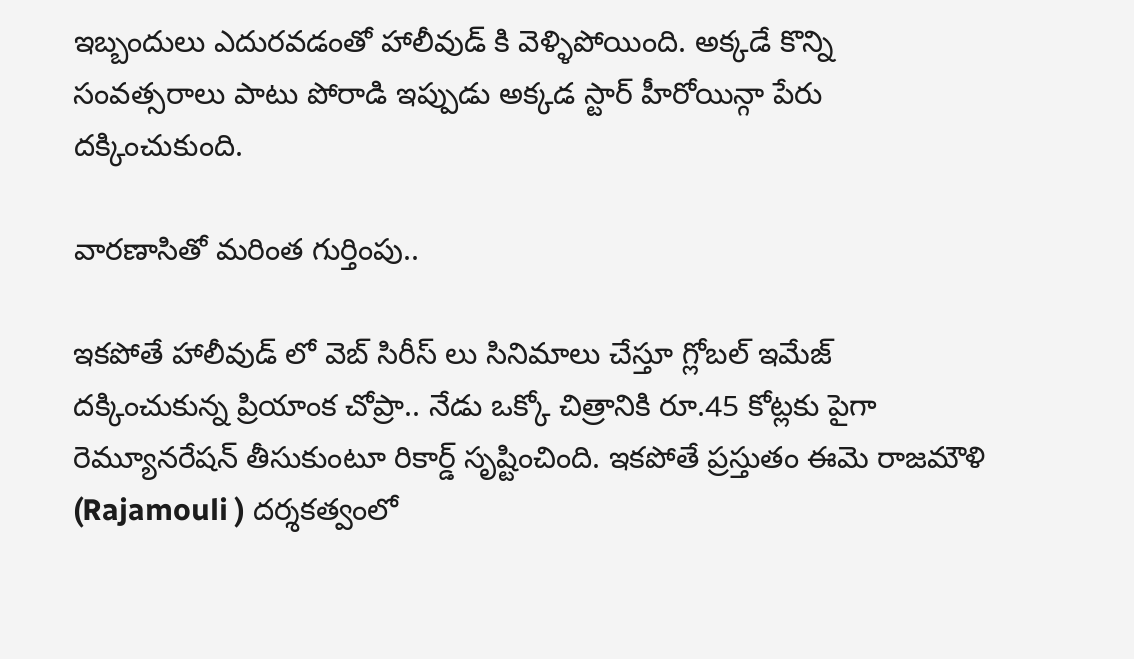ఇబ్బందులు ఎదురవడంతో హాలీవుడ్ కి వెళ్ళిపోయింది. అక్కడే కొన్ని సంవత్సరాలు పాటు పోరాడి ఇప్పుడు అక్కడ స్టార్ హీరోయిన్గా పేరు దక్కించుకుంది.

వారణాసితో మరింత గుర్తింపు..

ఇకపోతే హాలీవుడ్ లో వెబ్ సిరీస్ లు సినిమాలు చేస్తూ గ్లోబల్ ఇమేజ్ దక్కించుకున్న ప్రియాంక చోప్రా.. నేడు ఒక్కో చిత్రానికి రూ.45 కోట్లకు పైగా రెమ్యూనరేషన్ తీసుకుంటూ రికార్డ్ సృష్టించింది. ఇకపోతే ప్రస్తుతం ఈమె రాజమౌళి (Rajamouli ) దర్శకత్వంలో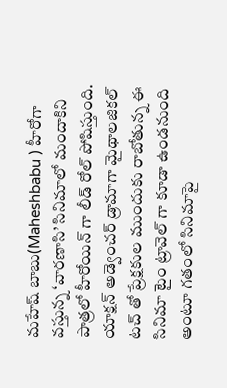మహేష్ బాబు(Maheshbabu ) హీరోగా వస్తున్న ‘వారణాసి’ సినిమాలో మందాకిని పాత్రలో హీరోయిన్ గా లీడ్ రోల్ పోషిస్తుంది. యాక్షన్ అడ్వెంచర్ డ్రామాగా మైథాలజికల్ టచ్ తో ప్రేక్షకుల ముందుకు రాబోతున్న ఈ సినిమా టైం ట్రావెల్ గా కూడా ఉండనుంది అంటూ గతంలో సినిమాపై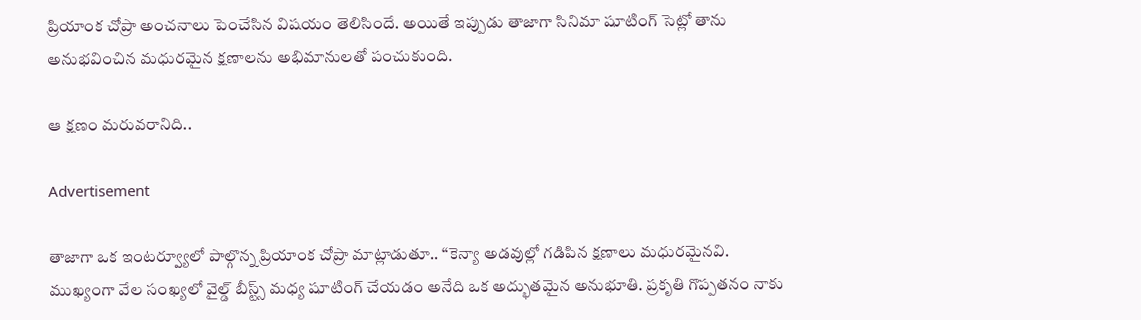ప్రియాంక చోప్రా అంచనాలు పెంచేసిన విషయం తెలిసిందే. అయితే ఇప్పుడు తాజాగా సినిమా షూటింగ్ సెట్లో తాను అనుభవించిన మధురమైన క్షణాలను అభిమానులతో పంచుకుంది.

ఆ క్షణం మరువరానిది..

Advertisement

తాజాగా ఒక ఇంటర్వ్యూలో పాల్గొన్న ప్రియాంక చోప్రా మాట్లాడుతూ.. “కెన్యా అడవుల్లో గడిపిన క్షణాలు మధురమైనవి. ముఖ్యంగా వేల సంఖ్యలో వైల్డ్ బీస్ట్స్ మధ్య షూటింగ్ చేయడం అనేది ఒక అద్భుతమైన అనుభూతి. ప్రకృతి గొప్పతనం నాకు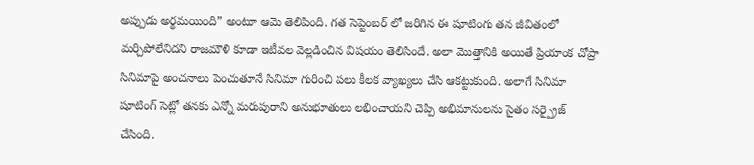అప్పుడు అర్థమయింది” అంటూ ఆమె తెలిపింది. గత సెప్టెంబర్ లో జరిగిన ఈ షూటింగు తన జీవితంలో మర్చిపోలేనిదని రాజమౌళి కూడా ఇటీవల వెల్లడించిన విషయం తెలిసిందే. అలా మొత్తానికి అయితే ప్రియాంక చోప్రా సినిమాపై అంచనాలు పెంచుతూనే సినిమా గురించి పలు కీలక వ్యాఖ్యలు చేసి ఆకట్టుకుంది. అలాగే సినిమా షూటింగ్ సెట్లో తనకు ఎన్నో మరుపురాని అనుభూతులు లభించాయని చెప్పి అభిమానులను సైతం సర్ప్రైజ్ చేసింది.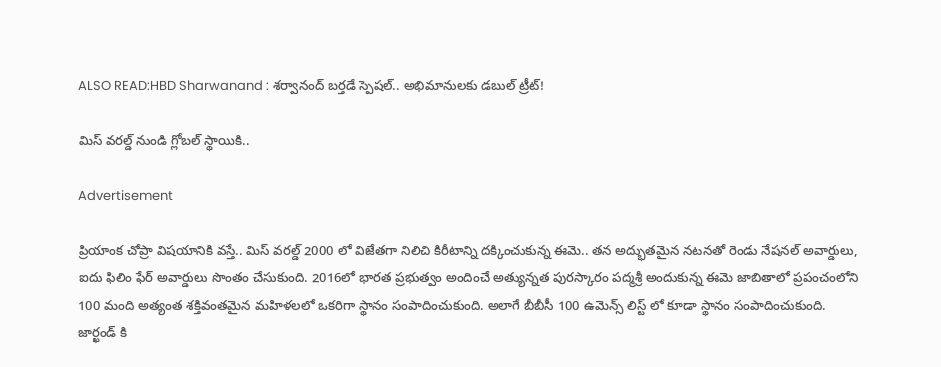ALSO READ:HBD Sharwanand : శర్వానంద్ బర్తడే స్పెషల్.. అభిమానులకు డబుల్ ట్రీట్!

మిస్ వరల్డ్ నుండి గ్లోబల్ స్థాయికి..

Advertisement

ప్రియాంక చోప్రా విషయానికి వస్తే.. మిస్ వరల్డ్ 2000 లో విజేతగా నిలిచి కిరీటాన్ని దక్కించుకున్న ఈమె.. తన అద్భుతమైన నటనతో రెండు నేషనల్ అవార్డులు, ఐదు ఫిలిం ఫేర్ అవార్డులు సొంతం చేసుకుంది. 2016లో భారత ప్రభుత్వం అందించే అత్యున్నత పురస్కారం పద్మశ్రీ అందుకున్న ఈమె జాబితాలో ప్రపంచంలోని 100 మంది అత్యంత శక్తివంతమైన మహిళలలో ఒకరిగా స్థానం సంపాదించుకుంది. అలాగే బీబీసీ 100 ఉమెన్స్ లిస్ట్ లో కూడా స్థానం సంపాదించుకుంది. జార్ఖండ్ కి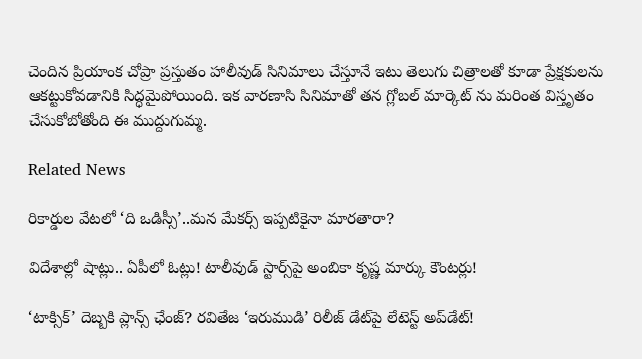చెందిన ప్రియాంక చోప్రా ప్రస్తుతం హాలీవుడ్ సినిమాలు చేస్తూనే ఇటు తెలుగు చిత్రాలతో కూడా ప్రేక్షకులను ఆకట్టుకోవడానికి సిద్ధమైపోయింది. ఇక వారణాసి సినిమాతో తన గ్లోబల్ మార్కెట్ ను మరింత విస్తృతం చేసుకోబోతోంది ఈ ముద్దుగుమ్మ.

Related News

రికార్డుల వేటలో ‘ది ఒడిస్సీ’..మన మేకర్స్ ఇప్పటికైనా మారతారా?

విదేశాల్లో షాట్లు.. ఏపీలో ఓట్లు! టాలీవుడ్ స్టార్స్‌పై అంబికా కృష్ణ మార్కు కౌంటర్లు!

‘టాక్సిక్’ దెబ్బకి ప్లాన్స్ ఛేంజ్? రవితేజ ‘ఇరుముడి’ రిలీజ్ డేట్‌పై లేటెస్ట్ అప్‌డేట్!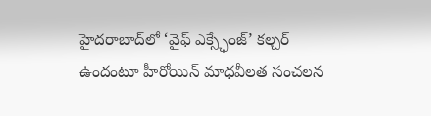హైదరాబాద్‌లో ‘వైఫ్ ఎక్స్ఛేంజ్’ కల్చర్ ఉందంటూ హీరోయిన్ మాధవీలత సంచలన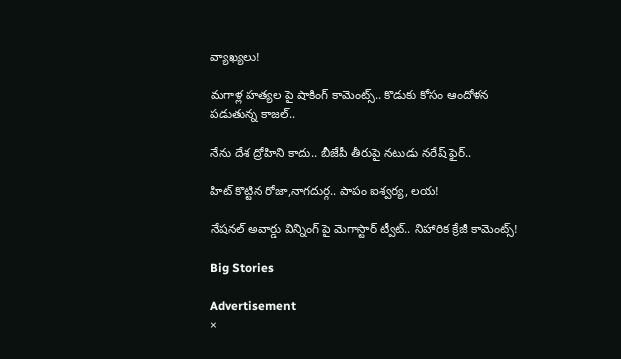వ్యాఖ్యలు!

మగాళ్ల హత్యల పై షాకింగ్ కామెంట్స్.. కొడుకు కోసం ఆందోళన పడుతున్న కాజల్..

నేను దేశ ద్రోహిని కాదు.. బీజేపీ తీరుపై నటుడు నరేష్ ఫైర్..

హిట్ కొట్టిన రోజా,నాగదుర్గ.. పాపం ఐశ్వర్య, లయ!

నేషనల్ అవార్డు విన్నింగ్ పై మెగాస్టార్ ట్వీట్.. నిహారిక క్రేజీ కామెంట్స్!

Big Stories

Advertisement
×